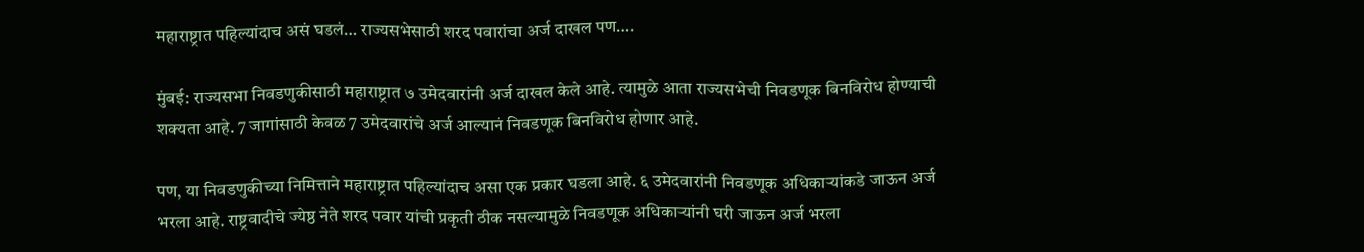महाराष्ट्रात पहिल्यांदाच असं घडलं… राज्यसभेसाठी शरद पवारांचा अर्ज दाखल पण….

मुंबई: राज्यसभा निवडणुकीसाठी महाराष्ट्रात ७ उमेदवारांनी अर्ज दाखल केले आहे. त्यामुळे आता राज्यसभेची निवडणूक बिनविरोध होण्याची शक्यता आहे. 7 जागांसाठी केवळ 7 उमेदवारांचे अर्ज आल्यानं निवडणूक बिनविरोध होणार आहे.

पण, या निवडणुकीच्या निमित्ताने महाराष्ट्रात पहिल्यांदाच असा एक प्रकार घडला आहे. ६ उमेदवारांनी निवडणूक अधिकाऱ्यांकडे जाऊन अर्ज भरला आहे. राष्ट्रवादीचे ज्येष्ठ नेते शरद पवार यांची प्रकृती ठीक नसल्यामुळे निवडणूक अधिकाऱ्यांनी घरी जाऊन अर्ज भरला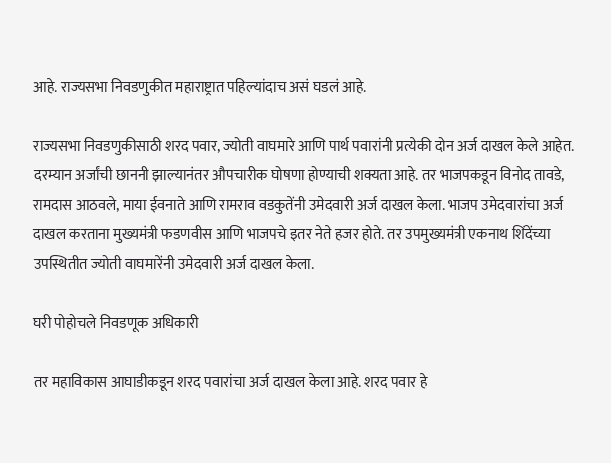आहे. राज्यसभा निवडणुकीत महाराष्ट्रात पहिल्यांदाच असं घडलं आहे.

राज्यसभा निवडणुकीसाठी शरद पवार, ज्योती वाघमारे आणि पार्थ पवारांनी प्रत्येकी दोन अर्ज दाखल केले आहेत. दरम्यान अर्जांची छाननी झाल्यानंतर औपचारीक घोषणा होण्याची शक्यता आहे. तर भाजपकडून विनोद तावडे, रामदास आठवले, माया ईवनाते आणि रामराव वडकुतेंनी उमेदवारी अर्ज दाखल केला. भाजप उमेदवारांचा अर्ज दाखल करताना मुख्यमंत्री फडणवीस आणि भाजपचे इतर नेते हजर होते. तर उपमुख्यमंत्री एकनाथ शिंदेंच्या उपस्थितीत ज्योती वाघमारेंनी उमेदवारी अर्ज दाखल केला.

घरी पोहोचले निवडणूक अधिकारी

तर महाविकास आघाडीकडून शरद पवारांचा अर्ज दाखल केला आहे. शरद पवार हे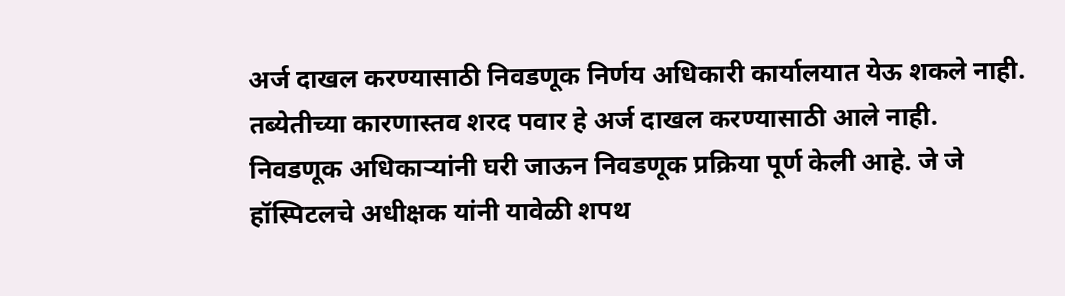अर्ज दाखल करण्यासाठी निवडणूक निर्णय अधिकारी कार्यालयात येऊ शकले नाही. तब्येतीच्या कारणास्तव शरद पवार हे अर्ज दाखल करण्यासाठी आले नाही. निवडणूक अधिकाऱ्यांनी घरी जाऊन निवडणूक प्रक्रिया पूर्ण केली आहे. जे जे हॉस्पिटलचे अधीक्षक यांनी यावेळी शपथ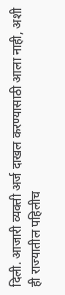दिली. आजारी व्यक्ती अर्ज दाखल करण्यासाठी आला नाही, अशी ही राज्यातील पहिलीच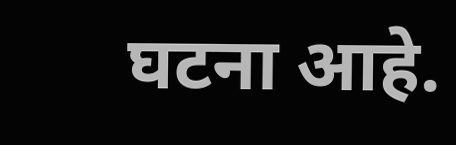घटना आहे.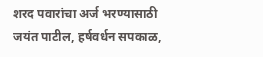शरद पवारांचा अर्ज भरण्यासाठी जयंत पाटील, हर्षवर्धन सपकाळ,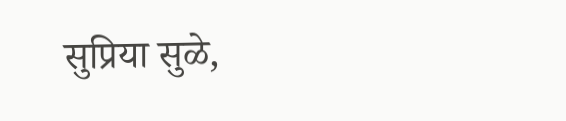सुप्रिया सुळे,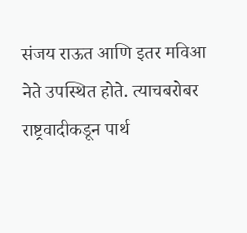संजय राऊत आणि इतर मविआ नेते उपस्थित होते. त्याचबरोबर राष्ट्रवादीकडून पार्थ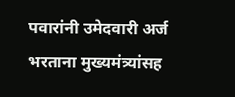पवारांनी उमेदवारी अर्ज भरताना मुख्यमंत्र्यांसह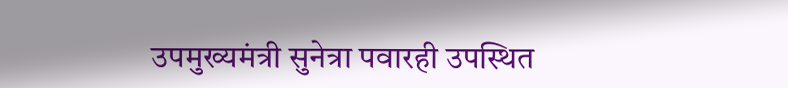उपमुख्यमंत्री सुनेत्रा पवारही उपस्थित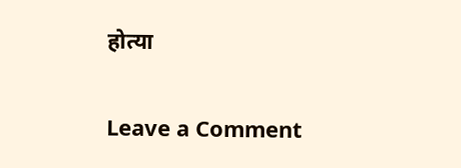होत्या

Leave a Comment